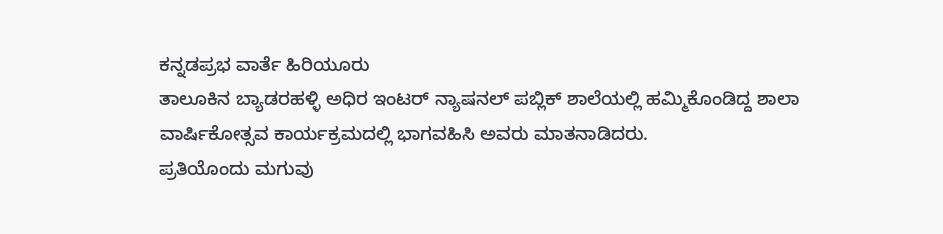ಕನ್ನಡಪ್ರಭ ವಾರ್ತೆ ಹಿರಿಯೂರು
ತಾಲೂಕಿನ ಬ್ಯಾಡರಹಳ್ಳಿ ಅಧಿರ ಇಂಟರ್ ನ್ಯಾಷನಲ್ ಪಬ್ಲಿಕ್ ಶಾಲೆಯಲ್ಲಿ ಹಮ್ಮಿಕೊಂಡಿದ್ದ ಶಾಲಾ ವಾರ್ಷಿಕೋತ್ಸವ ಕಾರ್ಯಕ್ರಮದಲ್ಲಿ ಭಾಗವಹಿಸಿ ಅವರು ಮಾತನಾಡಿದರು.
ಪ್ರತಿಯೊಂದು ಮಗುವು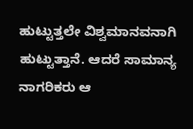ಹುಟ್ಟುತ್ತಲೇ ವಿಶ್ವಮಾನವನಾಗಿ ಹುಟ್ಟುತ್ತಾನೆ. ಆದರೆ ಸಾಮಾನ್ಯ ನಾಗರಿಕರು ಆ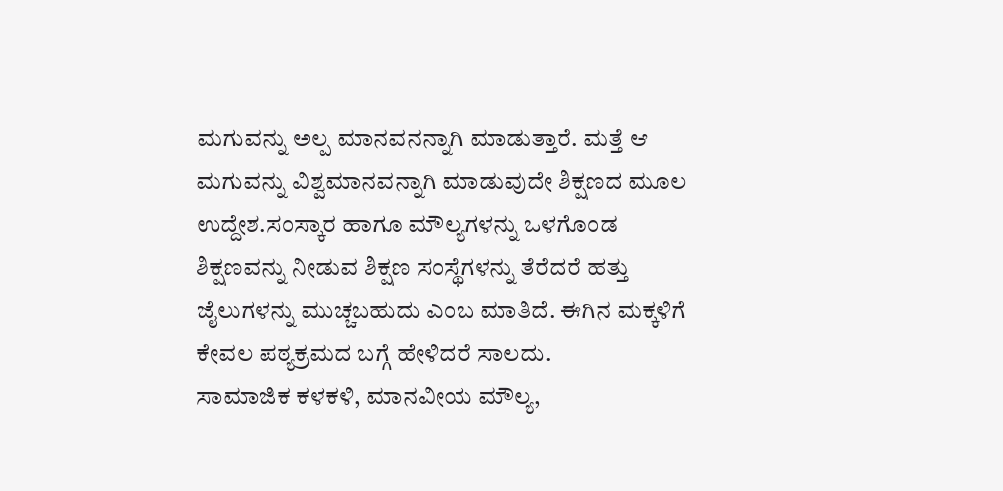ಮಗುವನ್ನು ಅಲ್ಪ ಮಾನವನನ್ನಾಗಿ ಮಾಡುತ್ತಾರೆ. ಮತ್ತೆ ಆ ಮಗುವನ್ನು ವಿಶ್ವಮಾನವನ್ನಾಗಿ ಮಾಡುವುದೇ ಶಿಕ್ಷಣದ ಮೂಲ ಉದ್ದೇಶ.ಸಂಸ್ಕಾರ ಹಾಗೂ ಮೌಲ್ಯಗಳನ್ನು ಒಳಗೊಂಡ ಶಿಕ್ಷಣವನ್ನು ನೀಡುವ ಶಿಕ್ಷಣ ಸಂಸ್ಥೆಗಳನ್ನು ತೆರೆದರೆ ಹತ್ತು ಜೈಲುಗಳನ್ನು ಮುಚ್ಚಬಹುದು ಎಂಬ ಮಾತಿದೆ. ಈಗಿನ ಮಕ್ಕಳಿಗೆ ಕೇವಲ ಪಠ್ಯಕ್ರಮದ ಬಗ್ಗೆ ಹೇಳಿದರೆ ಸಾಲದು.
ಸಾಮಾಜಿಕ ಕಳಕಳಿ, ಮಾನವೀಯ ಮೌಲ್ಯ,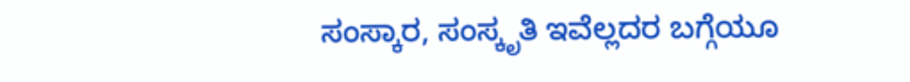ಸಂಸ್ಕಾರ, ಸಂಸ್ಕೃತಿ ಇವೆಲ್ಲದರ ಬಗ್ಗೆಯೂ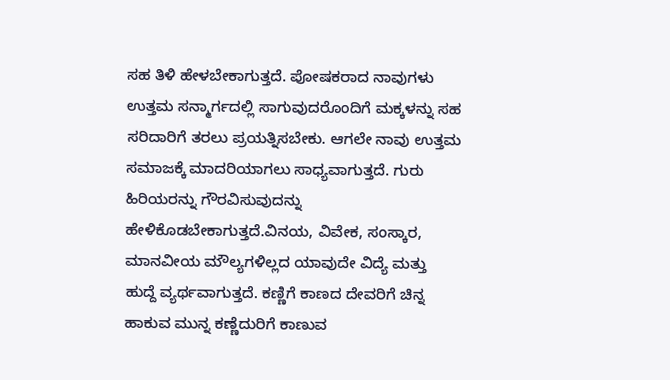ಸಹ ತಿಳಿ ಹೇಳಬೇಕಾಗುತ್ತದೆ. ಪೋಷಕರಾದ ನಾವುಗಳು ಉತ್ತಮ ಸನ್ಮಾರ್ಗದಲ್ಲಿ ಸಾಗುವುದರೊಂದಿಗೆ ಮಕ್ಕಳನ್ನು ಸಹ ಸರಿದಾರಿಗೆ ತರಲು ಪ್ರಯತ್ನಿಸಬೇಕು. ಆಗಲೇ ನಾವು ಉತ್ತಮ ಸಮಾಜಕ್ಕೆ ಮಾದರಿಯಾಗಲು ಸಾಧ್ಯವಾಗುತ್ತದೆ. ಗುರು ಹಿರಿಯರನ್ನು ಗೌರವಿಸುವುದನ್ನು ಹೇಳಿಕೊಡಬೇಕಾಗುತ್ತದೆ.ವಿನಯ, ವಿವೇಕ, ಸಂಸ್ಕಾರ, ಮಾನವೀಯ ಮೌಲ್ಯಗಳಿಲ್ಲದ ಯಾವುದೇ ವಿದ್ಯೆ ಮತ್ತು ಹುದ್ದೆ ವ್ಯರ್ಥವಾಗುತ್ತದೆ. ಕಣ್ಣಿಗೆ ಕಾಣದ ದೇವರಿಗೆ ಚಿನ್ನ ಹಾಕುವ ಮುನ್ನ ಕಣ್ಣೆದುರಿಗೆ ಕಾಣುವ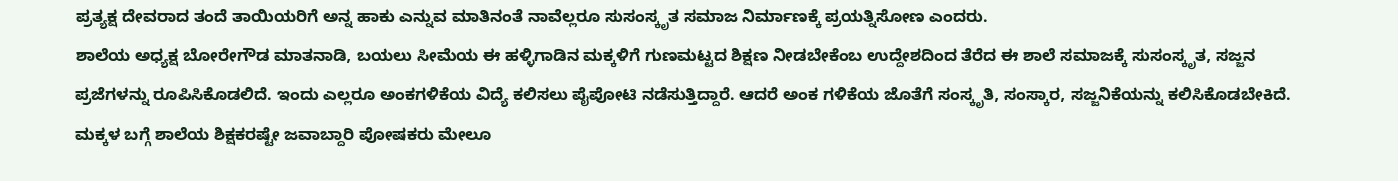ಪ್ರತ್ಯಕ್ಷ ದೇವರಾದ ತಂದೆ ತಾಯಿಯರಿಗೆ ಅನ್ನ ಹಾಕು ಎನ್ನುವ ಮಾತಿನಂತೆ ನಾವೆಲ್ಲರೂ ಸುಸಂಸ್ಕೃತ ಸಮಾಜ ನಿರ್ಮಾಣಕ್ಕೆ ಪ್ರಯತ್ನಿಸೋಣ ಎಂದರು.
ಶಾಲೆಯ ಅಧ್ಯಕ್ಷ ಬೋರೇಗೌಡ ಮಾತನಾಡಿ, ಬಯಲು ಸೀಮೆಯ ಈ ಹಳ್ಳಿಗಾಡಿನ ಮಕ್ಕಳಿಗೆ ಗುಣಮಟ್ಟದ ಶಿಕ್ಷಣ ನೀಡಬೇಕೆಂಬ ಉದ್ದೇಶದಿಂದ ತೆರೆದ ಈ ಶಾಲೆ ಸಮಾಜಕ್ಕೆ ಸುಸಂಸ್ಕೃತ, ಸಜ್ಜನ ಪ್ರಜೆಗಳನ್ನು ರೂಪಿಸಿಕೊಡಲಿದೆ. ಇಂದು ಎಲ್ಲರೂ ಅಂಕಗಳಿಕೆಯ ವಿದ್ಯೆ ಕಲಿಸಲು ಪೈಪೋಟಿ ನಡೆಸುತ್ತಿದ್ದಾರೆ. ಆದರೆ ಅಂಕ ಗಳಿಕೆಯ ಜೊತೆಗೆ ಸಂಸ್ಕೃತಿ, ಸಂಸ್ಕಾರ, ಸಜ್ಜನಿಕೆಯನ್ನು ಕಲಿಸಿಕೊಡಬೇಕಿದೆ. ಮಕ್ಕಳ ಬಗ್ಗೆ ಶಾಲೆಯ ಶಿಕ್ಷಕರಷ್ಟೇ ಜವಾಬ್ದಾರಿ ಪೋಷಕರು ಮೇಲೂ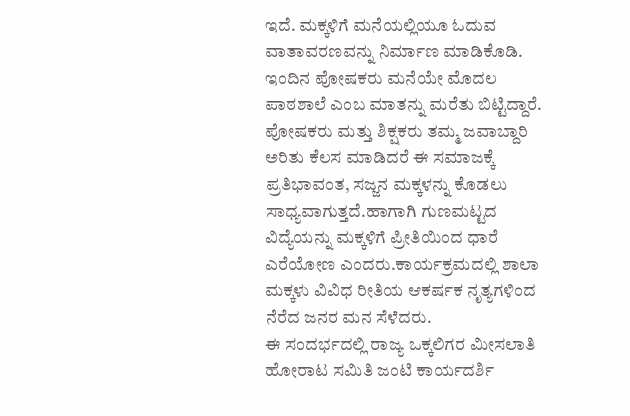ಇದೆ. ಮಕ್ಕಳಿಗೆ ಮನೆಯಲ್ಲಿಯೂ ಓದುವ ವಾತಾವರಣವನ್ನು ನಿರ್ಮಾಣ ಮಾಡಿಕೊಡಿ. ಇಂದಿನ ಪೋಷಕರು ಮನೆಯೇ ಮೊದಲ ಪಾಠಶಾಲೆ ಎಂಬ ಮಾತನ್ನು ಮರೆತು ಬಿಟ್ಟಿದ್ದಾರೆ. ಪೋಷಕರು ಮತ್ತು ಶಿಕ್ಷಕರು ತಮ್ಮ ಜವಾಬ್ದಾರಿ ಅರಿತು ಕೆಲಸ ಮಾಡಿದರೆ ಈ ಸಮಾಜಕ್ಕೆ ಪ್ರತಿಭಾವಂತ, ಸಜ್ಜನ ಮಕ್ಕಳನ್ನು ಕೊಡಲು ಸಾಧ್ಯವಾಗುತ್ತದೆ.ಹಾಗಾಗಿ ಗುಣಮಟ್ಟದ ವಿದ್ಯೆಯನ್ನು ಮಕ್ಕಳಿಗೆ ಪ್ರೀತಿಯಿಂದ ಧಾರೆ ಎರೆಯೋಣ ಎಂದರು.ಕಾರ್ಯಕ್ರಮದಲ್ಲಿ ಶಾಲಾ ಮಕ್ಕಳು ವಿವಿಧ ರೀತಿಯ ಆಕರ್ಷಕ ನೃತ್ಯಗಳಿಂದ ನೆರೆದ ಜನರ ಮನ ಸೆಳೆದರು.
ಈ ಸಂದರ್ಭದಲ್ಲಿ ರಾಜ್ಯ ಒಕ್ಕಲಿಗರ ಮೀಸಲಾತಿ ಹೋರಾಟ ಸಮಿತಿ ಜಂಟಿ ಕಾರ್ಯದರ್ಶಿ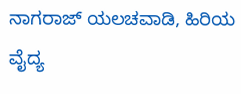ನಾಗರಾಜ್ ಯಲಚವಾಡಿ, ಹಿರಿಯ ವೈದ್ಯ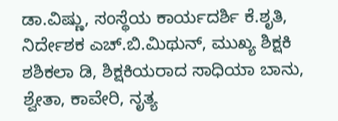ಡಾ.ವಿಷ್ಣು, ಸಂಸ್ಥೆಯ ಕಾರ್ಯದರ್ಶಿ ಕೆ.ಶೃತಿ, ನಿರ್ದೇಶಕ ಎಚ್.ಬಿ.ಮಿಥುನ್, ಮುಖ್ಯ ಶಿಕ್ಷಕಿ ಶಶಿಕಲಾ ಡಿ, ಶಿಕ್ಷಕಿಯರಾದ ಸಾಧಿಯಾ ಬಾನು, ಶ್ವೇತಾ, ಕಾವೇರಿ, ನೃತ್ಯ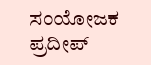ಸಂಯೋಜಕ ಪ್ರದೀಪ್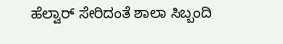ಹೆಲ್ವಾರ್ ಸೇರಿದಂತೆ ಶಾಲಾ ಸಿಬ್ಬಂದಿ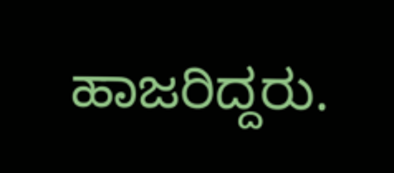ಹಾಜರಿದ್ದರು.